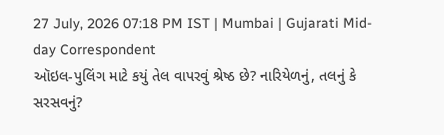27 July, 2026 07:18 PM IST | Mumbai | Gujarati Mid-day Correspondent
ઑઇલ-પુલિંગ માટે કયું તેલ વાપરવું શ્રેષ્ઠ છે? નારિયેળનું, તલનું કે સરસવનું?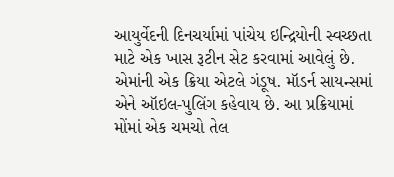આયુર્વેદની દિનચર્યામાં પાંચેય ઇન્દ્રિયોની સ્વચ્છતા માટે એક ખાસ રૂટીન સેટ કરવામાં આવેલું છે. એમાંની એક ક્રિયા એટલે ગંડૂષ. મૉડર્ન સાયન્સમાં એને ઑઇલ-પુલિંગ કહેવાય છે. આ પ્રક્રિયામાં મોંમાં એક ચમચો તેલ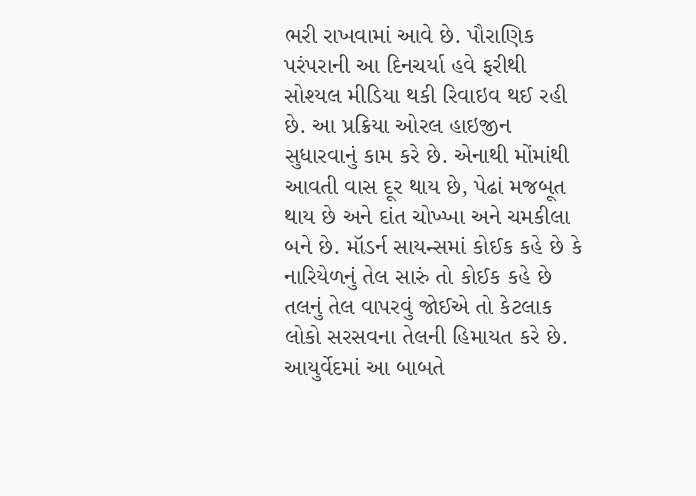ભરી રાખવામાં આવે છે. પૌરાણિક પરંપરાની આ દિનચર્યા હવે ફરીથી સોશ્યલ મીડિયા થકી રિવાઇવ થઈ રહી છે. આ પ્રક્રિયા ઓરલ હાઇજીન સુધારવાનું કામ કરે છે. એનાથી મોંમાંથી આવતી વાસ દૂર થાય છે, પેઢાં મજબૂત થાય છે અને દાંત ચોખ્ખા અને ચમકીલા બને છે. મૉડર્ન સાયન્સમાં કોઈક કહે છે કે નારિયેળનું તેલ સારું તો કોઈક કહે છે તલનું તેલ વાપરવું જોઈએ તો કેટલાક લોકો સરસવના તેલની હિમાયત કરે છે. આયુર્વેદમાં આ બાબતે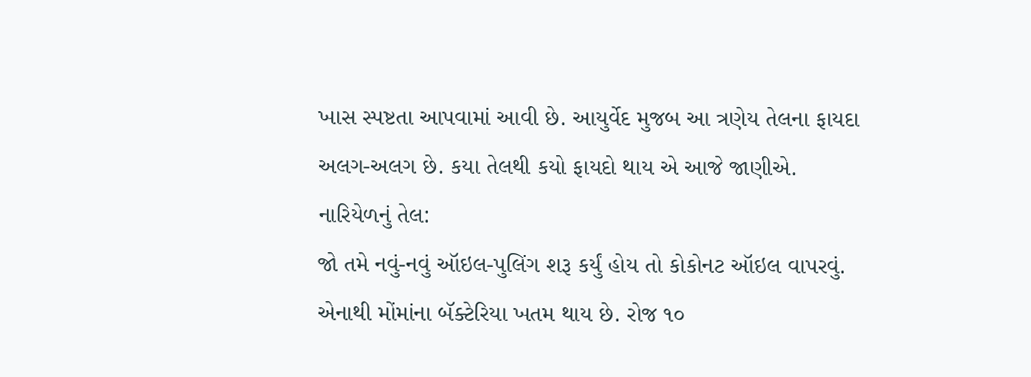ખાસ સ્પષ્ટતા આપવામાં આવી છે. આયુર્વેદ મુજબ આ ત્રણેય તેલના ફાયદા અલગ-અલગ છે. કયા તેલથી કયો ફાયદો થાય એ આજે જાણીએ.
નારિયેળનું તેલ:
જો તમે નવું-નવું ઑઇલ-પુલિંગ શરૂ કર્યું હોય તો કોકોનટ ઑઇલ વાપરવું. એનાથી મોંમાંના બૅક્ટેરિયા ખતમ થાય છે. રોજ ૧૦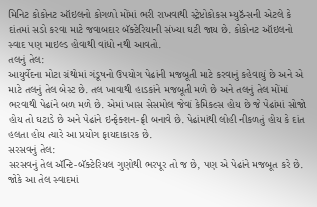મિનિટ કોકોનટ ઑઇલનો કોગળો મોંમાં ભરી રાખવાથી સ્ટ્રેપ્ટોકોકસ મ્યુટૅન્સની એટલે કે દાંતમાં સડો કરવા માટે જવાબદાર બૅક્ટેરિયાની સંખ્યા ઘટી જાય છે. કોકોનટ ઑઇલનો સ્વાદ પણ માઇલ્ડ હોવાથી વાંધો નથી આવતો.
તલનું તેલ:
આયુર્વેદના મોટા ગ્રંથોમાં ગંડૂષનો ઉપયોગ પેઢાંની મજબૂતી માટે કરવાનું કહેવાયું છે અને એ માટે તલનું તેલ બેસ્ટ છે. તલ ખાવાથી હાડકાંને મજબૂતી મળે છે અને તલનું તેલ મોંમાં ભરવાથી પેઢાંને બળ મળે છે. એમાં ખાસ સેસમોલ જેવાં કેમિકલ્સ હોય છે જે પેઢાંમાં સોજો હોય તો ઘટાડે છે અને પેઢાંને ઇન્ફેક્શન-ફ્રી બનાવે છે. પેઢાંમાંથી લોહી નીકળતું હોય કે દાંત હલતા હોય ત્યારે આ પ્રયોગ ફાયદાકારક છે.
સરસવનું તેલ:
સરસવનું તેલ ઍન્ટિ-બૅક્ટેરિયલ ગુણોથી ભરપૂર તો જ છે, પણ એ પેઢાંને મજબૂત કરે છે. જોકે આ તેલ સ્વાદમાં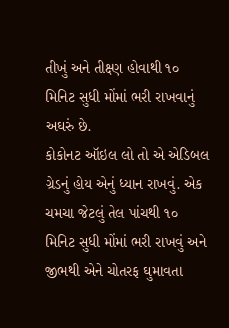તીખું અને તીક્ષ્ણ હોવાથી ૧૦ મિનિટ સુધી મોંમાં ભરી રાખવાનું અઘરું છે.
કોકોનટ ઑઇલ લો તો એ એડિબલ ગ્રેડનું હોય એનું ધ્યાન રાખવું. એક ચમચા જેટલું તેલ પાંચથી ૧૦ મિનિટ સુધી મોંમાં ભરી રાખવું અને જીભથી એને ચોતરફ ઘુમાવતા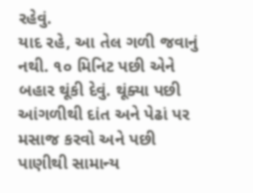રહેવું.
યાદ રહે, આ તેલ ગળી જવાનું નથી. ૧૦ મિનિટ પછી એને બહાર થૂંકી દેવું. થૂંક્યા પછી આંગળીથી દાંત અને પેઢાં પર મસાજ કરવો અને પછી પાણીથી સામાન્ય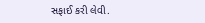સફાઈ કરી લેવી.